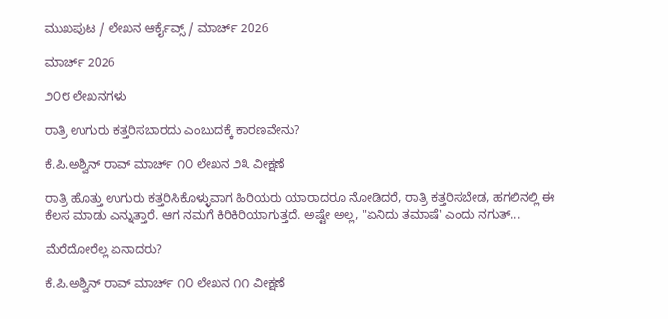ಮುಖಪುಟ / ಲೇಖನ ಆರ್ಕೈವ್ಸ್ / ಮಾರ್ಚ್ 2026

ಮಾರ್ಚ್ 2026

೨೦೮ ಲೇಖನಗಳು

ರಾತ್ರಿ ಉಗುರು ಕತ್ತರಿಸಬಾರದು ಎಂಬುದಕ್ಕೆ ಕಾರಣವೇನು?

ಕೆ.ಪಿ.ಅಶ್ವಿನ್ ರಾವ್ ಮಾರ್ಚ್ ೧೦ ಲೇಖನ ೨೩ ವೀಕ್ಷಣೆ

ರಾತ್ರಿ ಹೊತ್ತು ಉಗುರು ಕತ್ತರಿಸಿಕೊಳ್ಳುವಾಗ ಹಿರಿಯರು ಯಾರಾದರೂ ನೋಡಿದರೆ, ರಾತ್ರಿ ಕತ್ತರಿಸಬೇಡ, ಹಗಲಿನಲ್ಲಿ ಈ ಕೆಲಸ ಮಾಡು ಎನ್ನುತ್ತಾರೆ. ಆಗ ನಮಗೆ ಕಿರಿಕಿರಿಯಾಗುತ್ತದೆ. ಅಷ್ಟೇ ಅಲ್ಲ, "ಏನಿದು ತಮಾಷೆ' ಎಂದು ನಗುತ್...

ಮೆರೆದೋರೆಲ್ಲ ಏನಾದರು?

ಕೆ.ಪಿ.ಅಶ್ವಿನ್ ರಾವ್ ಮಾರ್ಚ್ ೧೦ ಲೇಖನ ೧೧ ವೀಕ್ಷಣೆ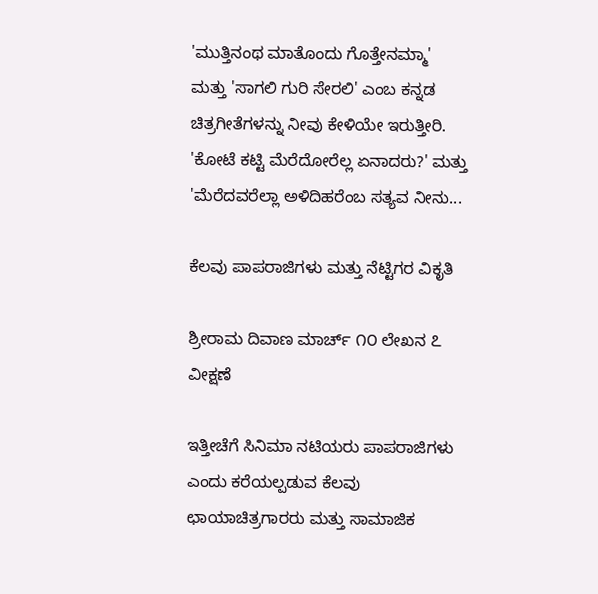'ಮುತ್ತಿನಂಥ ಮಾತೊಂದು ಗೊತ್ತೇನಮ್ಮಾ' ಮತ್ತು 'ಸಾಗಲಿ ಗುರಿ ಸೇರಲಿ' ಎಂಬ ಕನ್ನಡ ಚಿತ್ರಗೀತೆಗಳನ್ನು ನೀವು ಕೇಳಿಯೇ ಇರುತ್ತೀರಿ. 'ಕೋಟೆ ಕಟ್ಟಿ ಮೆರೆದೋರೆಲ್ಲ ಏನಾದರು?' ಮತ್ತು 'ಮೆರೆದವರೆಲ್ಲಾ ಅಳಿದಿಹರೆಂಬ ಸತ್ಯವ ನೀನು...

ಕೆಲವು ಪಾಪರಾಜಿಗಳು ಮತ್ತು ನೆಟ್ಟಿಗರ ವಿಕೃತಿ

ಶ್ರೀರಾಮ ದಿವಾಣ ಮಾರ್ಚ್ ೧೦ ಲೇಖನ ೭ ವೀಕ್ಷಣೆ

ಇತ್ತೀಚೆಗೆ ಸಿನಿಮಾ ನಟಿಯರು ಪಾಪರಾಜಿಗಳು ಎಂದು ಕರೆಯಲ್ಪಡುವ ಕೆಲವು ಛಾಯಾಚಿತ್ರಗಾರರು ಮತ್ತು ಸಾಮಾಜಿಕ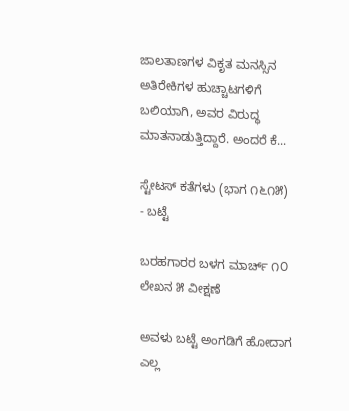ಜಾಲತಾಣಗಳ ವಿಕೃತ ಮನಸ್ಸಿನ ಅತಿರೇಕಿಗಳ ಹುಚ್ಚಾಟಗಳಿಗೆ ಬಲಿಯಾಗಿ, ಅವರ ವಿರುದ್ಧ ಮಾತನಾಡುತ್ತಿದ್ದಾರೆ. ಅಂದರೆ ಕೆ...

ಸ್ಟೇಟಸ್ ಕತೆಗಳು (ಭಾಗ ೧೬೧೫) - ಬಟ್ಟೆ

ಬರಹಗಾರರ ಬಳಗ ಮಾರ್ಚ್ ೧೦ ಲೇಖನ ೫ ವೀಕ್ಷಣೆ

ಅವಳು ಬಟ್ಟೆ ಅಂಗಡಿಗೆ ಹೋದಾಗ ಎಲ್ಲ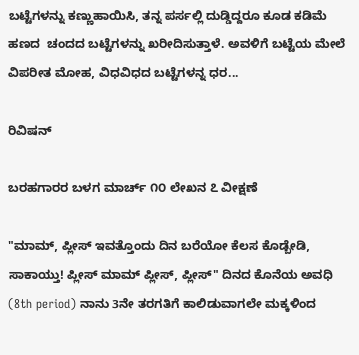ಬಟ್ಟೆಗಳನ್ನು ಕಣ್ಣುಹಾಯಿಸಿ, ತನ್ನ ಪರ್ಸಲ್ಲಿ ದುಡ್ಡಿದ್ದರೂ ಕೂಡ ಕಡಿಮೆ ಹಣದ  ಚಂದದ ಬಟ್ಟೆಗಳನ್ನು ಖರೀದಿಸುತ್ತಾಳೆ. ಅವಳಿಗೆ ಬಟ್ಟೆಯ ಮೇಲೆ ವಿಪರೀತ ಮೋಹ, ವಿಧವಿಧದ ಬಟ್ಟೆಗಳನ್ನ ಧರ...

ರಿವಿಷನ್

ಬರಹಗಾರರ ಬಳಗ ಮಾರ್ಚ್ ೧೦ ಲೇಖನ ೭ ವೀಕ್ಷಣೆ

"ಮಾಮ್, ಪ್ಲೀಸ್ ಇವತ್ತೊಂದು ದಿನ ಬರೆಯೋ ಕೆಲಸ ಕೊಡ್ಬೇಡಿ, ಸಾಕಾಯ್ತು! ಪ್ಲೀಸ್ ಮಾಮ್ ಪ್ಲೀಸ್, ಪ್ಲೀಸ್" ದಿನದ ಕೊನೆಯ ಅವಧಿ (8th period) ನಾನು 3ನೇ ತರಗತಿಗೆ ಕಾಲಿಡುವಾಗಲೇ ಮಕ್ಕಳಿಂದ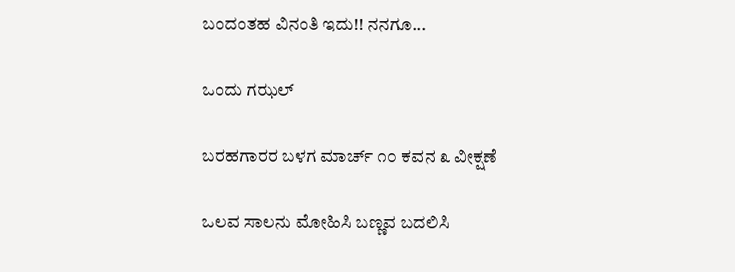ಬಂದಂತಹ ವಿನಂತಿ ಇದು!! ನನಗೂ...

ಒಂದು ಗಝಲ್

ಬರಹಗಾರರ ಬಳಗ ಮಾರ್ಚ್ ೧೦ ಕವನ ೩ ವೀಕ್ಷಣೆ

ಒಲವ ಸಾಲನು ಮೋಹಿಸಿ ಬಣ್ಣವ ಬದಲಿಸಿ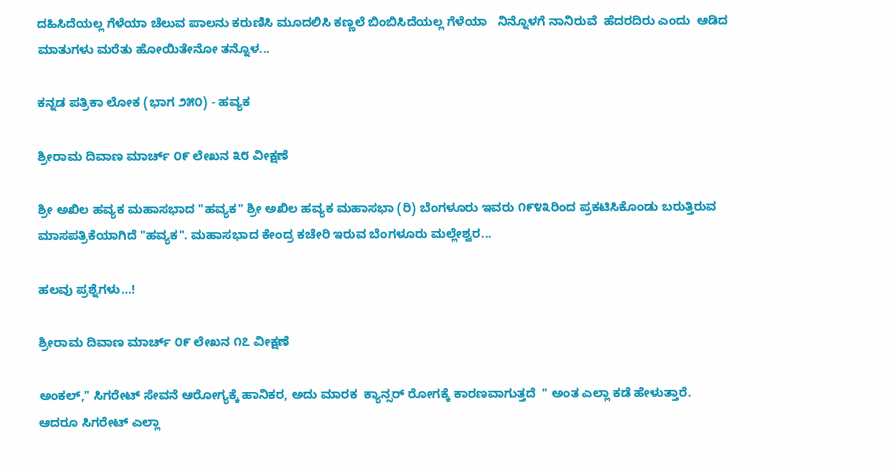ದಹಿಸಿದೆಯಲ್ಲ ಗೆಳೆಯಾ ಚೆಲುವ ಪಾಲನು ಕರುಣಿಸಿ ಮೂದಲಿಸಿ ಕಣ್ಣಲೆ ಬಿಂಬಿಸಿದೆಯಲ್ಲ ಗೆಳೆಯಾ   ನಿನ್ನೊಳಗೆ ನಾನಿರುವೆ  ಹೆದರದಿರು ಎಂದು  ಆಡಿದ ಮಾತುಗಳು ಮರೆತು ಹೋಯಿತೇನೋ ತನ್ನೊಳ...

ಕನ್ನಡ ಪತ್ರಿಕಾ ಲೋಕ (ಭಾಗ ೨೫೦) - ಹವ್ಯಕ

ಶ್ರೀರಾಮ ದಿವಾಣ ಮಾರ್ಚ್ ೦೯ ಲೇಖನ ೩೮ ವೀಕ್ಷಣೆ

ಶ್ರೀ ಅಖಿಲ ಹವ್ಯಕ ಮಹಾಸಭಾದ "ಹವ್ಯಕ" ಶ್ರೀ ಅಖಿಲ ಹವ್ಯಕ ಮಹಾಸಭಾ (ರಿ) ಬೆಂಗಳೂರು ಇವರು ೧೯೪೩ರಿಂದ ಪ್ರಕಟಿಸಿಕೊಂಡು ಬರುತ್ತಿರುವ ಮಾಸಪತ್ರಿಕೆಯಾಗಿದೆ "ಹವ್ಯಕ". ಮಹಾಸಭಾದ ಕೇಂದ್ರ ಕಚೇರಿ ಇರುವ ಬೆಂಗಳೂರು ಮಲ್ಲೇಶ್ವರ...

ಹಲವು ಪ್ರಶ್ನೆಗಳು…!

ಶ್ರೀರಾಮ ದಿವಾಣ ಮಾರ್ಚ್ ೦೯ ಲೇಖನ ೧೭ ವೀಕ್ಷಣೆ

ಅಂಕಲ್," ಸಿಗರೇಟ್ ಸೇವನೆ ಆರೋಗ್ಯಕ್ಕೆ ಹಾನಿಕರ, ಅದು ಮಾರಕ  ಕ್ಯಾನ್ಸರ್ ರೋಗಕ್ಕೆ ಕಾರಣವಾಗುತ್ತದೆ  " ಅಂತ ಎಲ್ಲಾ ಕಡೆ ಹೇಳುತ್ತಾರೆ. ಆದರೂ ಸಿಗರೇಟ್ ಎಲ್ಲಾ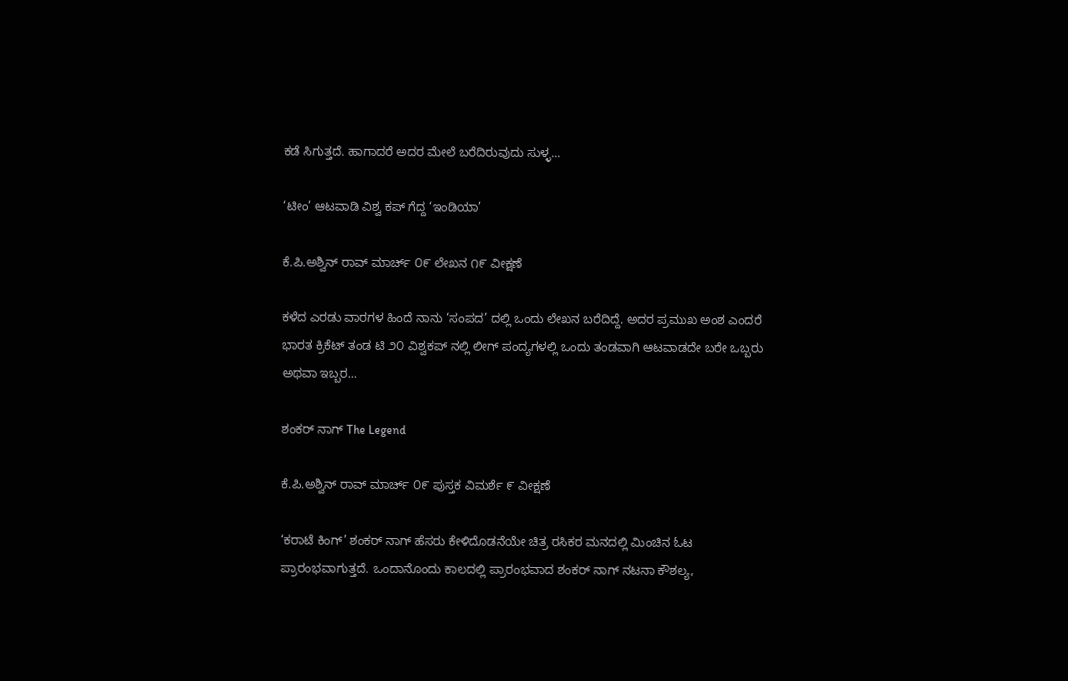ಕಡೆ ಸಿಗುತ್ತದೆ. ಹಾಗಾದರೆ ಅದರ ಮೇಲೆ ಬರೆದಿರುವುದು ಸುಳ್ಳ...

‘ಟೀಂ’ ಆಟವಾಡಿ ವಿಶ್ವ ಕಪ್ ಗೆದ್ದ ‘ಇಂಡಿಯಾ’

ಕೆ.ಪಿ.ಅಶ್ವಿನ್ ರಾವ್ ಮಾರ್ಚ್ ೦೯ ಲೇಖನ ೧೯ ವೀಕ್ಷಣೆ

ಕಳೆದ ಎರಡು ವಾರಗಳ ಹಿಂದೆ ನಾನು ‘ಸಂಪದ’ ದಲ್ಲಿ ಒಂದು ಲೇಖನ ಬರೆದಿದ್ದೆ. ಅದರ ಪ್ರಮುಖ ಅಂಶ ಎಂದರೆ ಭಾರತ ಕ್ರಿಕೆಟ್ ತಂಡ ಟಿ ೨೦ ವಿಶ್ವಕಪ್ ನಲ್ಲಿ ಲೀಗ್ ಪಂದ್ಯಗಳಲ್ಲಿ ಒಂದು ತಂಡವಾಗಿ ಆಟವಾಡದೇ ಬರೇ ಒಬ್ಬರು ಅಥವಾ ಇಬ್ಬರ...

ಶಂಕರ್ ನಾಗ್ The Legend

ಕೆ.ಪಿ.ಅಶ್ವಿನ್ ರಾವ್ ಮಾರ್ಚ್ ೦೯ ಪುಸ್ತಕ ವಿಮರ್ಶೆ ೯ ವೀಕ್ಷಣೆ

‘ಕರಾಟೆ ಕಿಂಗ್’ ಶಂಕರ್ ನಾಗ್ ಹೆಸರು ಕೇಳಿದೊಡನೆಯೇ ಚಿತ್ರ ರಸಿಕರ ಮನದಲ್ಲಿ ಮಿಂಚಿನ ಓಟ ಪ್ರಾರಂಭವಾಗುತ್ತದೆ. ಒಂದಾನೊಂದು ಕಾಲದಲ್ಲಿ ಪ್ರಾರಂಭವಾದ ಶಂಕರ್ ನಾಗ್ ನಟನಾ ಕೌಶಲ್ಯ,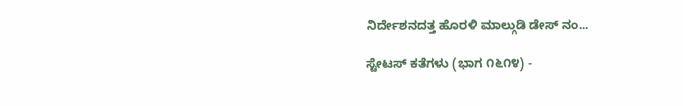ನಿರ್ದೇಶನದತ್ತ ಹೊರಳಿ ಮಾಲ್ಗುಡಿ ಡೇಸ್ ನಂ...

ಸ್ಟೇಟಸ್ ಕತೆಗಳು (ಭಾಗ ೧೬೧೪) -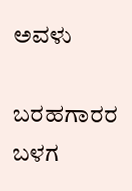ಅವಳು

ಬರಹಗಾರರ ಬಳಗ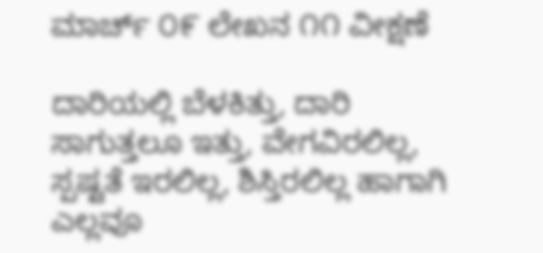ಮಾರ್ಚ್ ೦೯ ಲೇಖನ ೧೧ ವೀಕ್ಷಣೆ

ದಾರಿಯಲ್ಲಿ ಬೆಳಕಿತ್ತು, ದಾರಿ ಸಾಗುತ್ತಲೂ ಇತ್ತು, ವೇಗವಿರಲಿಲ್ಲ, ಸ್ಪಷ್ಟತೆ ಇರಲಿಲ್ಲ, ಶಿಸ್ತಿರಲಿಲ್ಲ ಹಾಗಾಗಿ ಎಲ್ಲವೂ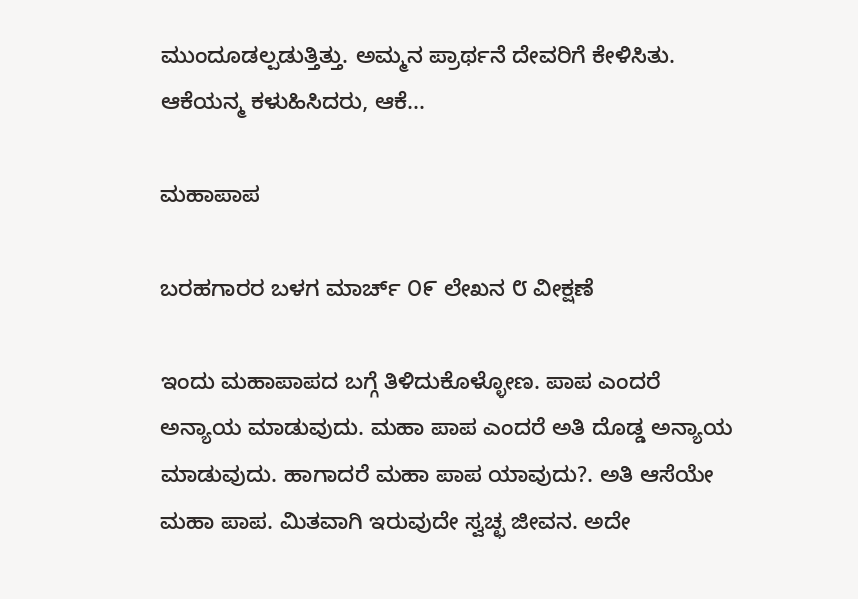ಮುಂದೂಡಲ್ಪಡುತ್ತಿತ್ತು. ಅಮ್ಮನ‌ ಪ್ರಾರ್ಥನೆ ದೇವರಿಗೆ ಕೇಳಿಸಿತು. ಆಕೆಯನ್ಮ ಕಳುಹಿಸಿದರು, ಆಕೆ...

ಮಹಾಪಾಪ

ಬರಹಗಾರರ ಬಳಗ ಮಾರ್ಚ್ ೦೯ ಲೇಖನ ೮ ವೀಕ್ಷಣೆ

ಇಂದು ಮಹಾಪಾಪದ ಬಗ್ಗೆ ತಿಳಿದುಕೊಳ್ಳೋಣ. ಪಾಪ ಎಂದರೆ ಅನ್ಯಾಯ ಮಾಡುವುದು. ಮಹಾ ಪಾಪ ಎಂದರೆ ಅತಿ ದೊಡ್ಡ ಅನ್ಯಾಯ ಮಾಡುವುದು. ಹಾಗಾದರೆ ಮಹಾ ಪಾಪ ಯಾವುದು?. ಅತಿ ಆಸೆಯೇ ಮಹಾ ಪಾಪ. ಮಿತವಾಗಿ ಇರುವುದೇ ಸ್ವಚ್ಛ ಜೀವನ. ಅದೇ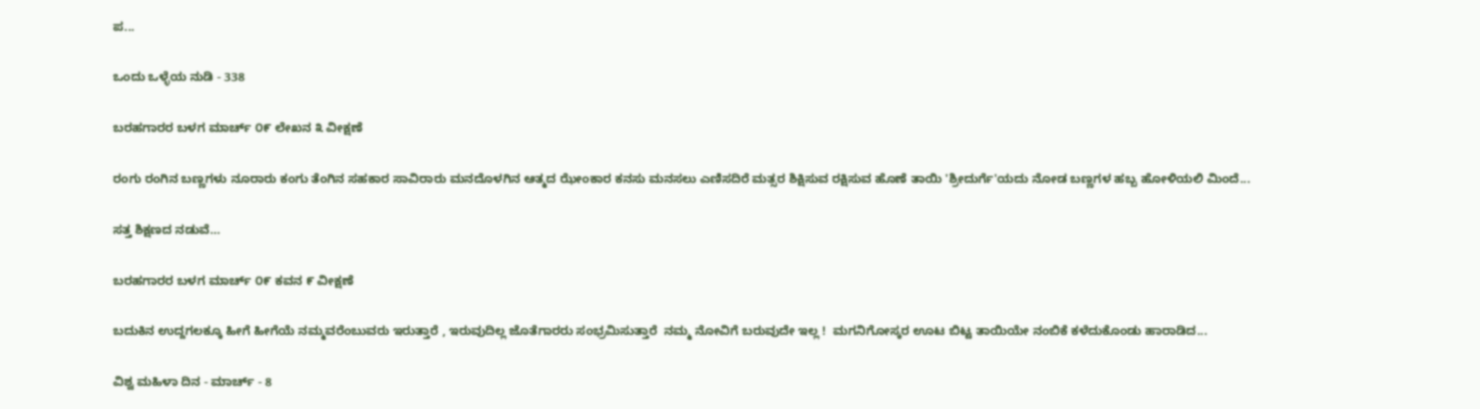ಪ...

ಒಂದು ಒಳ್ಳೆಯ ನುಡಿ - 338

ಬರಹಗಾರರ ಬಳಗ ಮಾರ್ಚ್ ೦೯ ಲೇಖನ ೩ ವೀಕ್ಷಣೆ

ರಂಗು ರಂಗಿನ ಬಣ್ಣಗಳು ನೂರಾರು ಕಂಗು ತೆಂಗಿನ ಸಹಕಾರ ಸಾವಿರಾರು ಮನದೊಳಗಿನ ಆತ್ಮದ ಝೇಂಕಾರ ಕನಸು ಮನಸಲು ಎಣಿಸದಿರೆ ಮತ್ಸರ ಶಿಕ್ಷಿಸುವ ರಕ್ಷಿಸುವ ಹೊಣೆ ತಾಯಿ 'ಶ್ರೀದುರ್ಗೆ'ಯದು ನೋಡ ಬಣ್ಣಗಳ ಹಬ್ಬ ಹೋಳಿಯಲಿ ಮಿಂದೆ...

ಸತ್ತ ಶಿಕ್ಷಣದ ನಡುವೆ…

ಬರಹಗಾರರ ಬಳಗ ಮಾರ್ಚ್ ೦೯ ಕವನ ೯ ವೀಕ್ಷಣೆ

ಬದುಕಿನ ಉದ್ದಗಲಕ್ಕೂ ಹೀಗೆ ಹೀಗೆಯೆ ನಮ್ಮವರೆಂಬುವರು ಇರುತ್ತಾರೆ , ಇರುವುದಿಲ್ಲ ಜೊತೆಗಾರರು ಸಂಭ್ರಮಿಸುತ್ತಾರೆ  ನಮ್ಮ ನೋವಿಗೆ ಬರುವುದೇ ಇಲ್ಲ !  ಮಗನಿಗೋಸ್ಕರ ಊಟ ಬಿಟ್ಟ ತಾಯಿಯೇ ನಂಬಿಕೆ ಕಳೆದುಕೊಂಡು ಹಾರಾಡಿದ...

ವಿಶ್ವ ಮಹಿಳಾ ದಿನ - ಮಾರ್ಚ್ - 8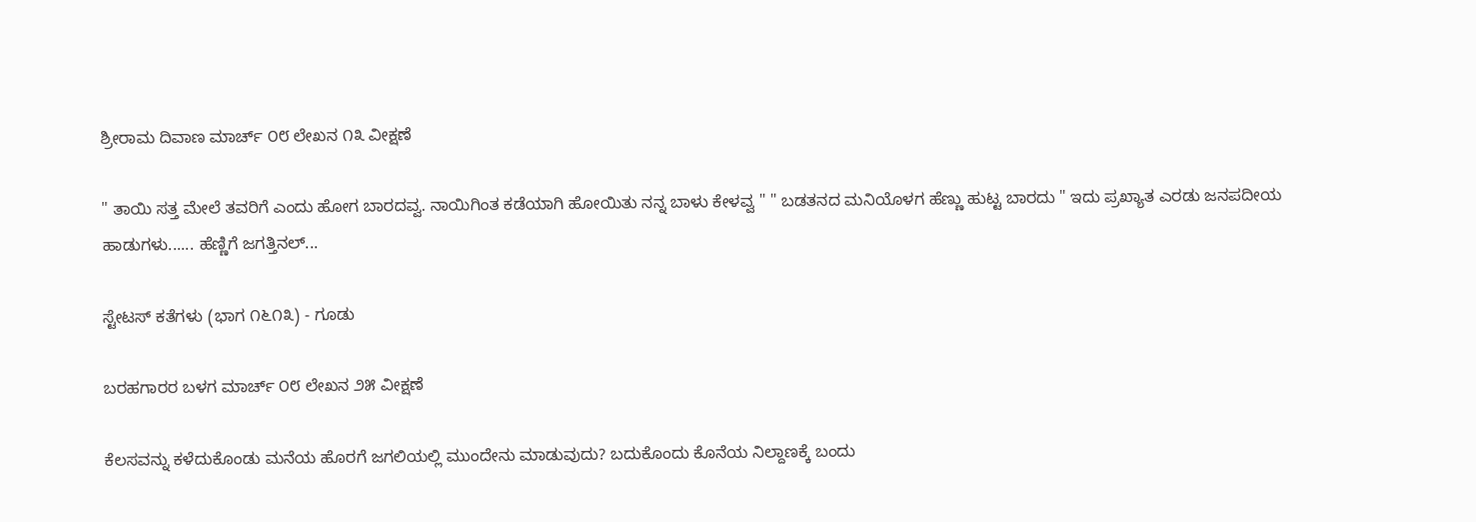ಶ್ರೀರಾಮ ದಿವಾಣ ಮಾರ್ಚ್ ೦೮ ಲೇಖನ ೧೩ ವೀಕ್ಷಣೆ

" ತಾಯಿ ಸತ್ತ ಮೇಲೆ ತವರಿಗೆ ಎಂದು ಹೋಗ ಬಾರದವ್ವ. ನಾಯಿಗಿಂತ ಕಡೆಯಾಗಿ ಹೋಯಿತು ನನ್ನ ಬಾಳು ಕೇಳವ್ವ " " ಬಡತನದ ಮನಿಯೊಳಗ ಹೆಣ್ಣು ಹುಟ್ಟ ಬಾರದು " ಇದು ಪ್ರಖ್ಯಾತ ಎರಡು ಜನಪದೀಯ ಹಾಡುಗಳು...... ಹೆಣ್ಣಿಗೆ ಜಗತ್ತಿನಲ್...

ಸ್ಟೇಟಸ್ ಕತೆಗಳು (ಭಾಗ ೧೬೧೩) - ಗೂಡು

ಬರಹಗಾರರ ಬಳಗ ಮಾರ್ಚ್ ೦೮ ಲೇಖನ ೨೫ ವೀಕ್ಷಣೆ

ಕೆಲಸವನ್ನು ಕಳೆದುಕೊಂಡು ಮನೆಯ ಹೊರಗೆ ಜಗಲಿಯಲ್ಲಿ ಮುಂದೇನು ಮಾಡುವುದು? ಬದುಕೊಂದು ಕೊನೆಯ ನಿಲ್ದಾಣಕ್ಕೆ ಬಂದು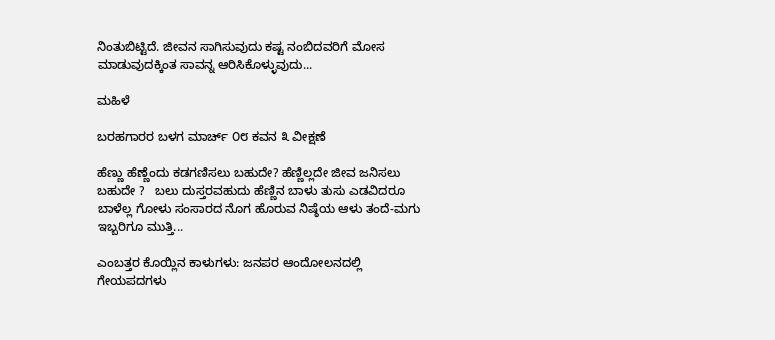ನಿಂತುಬಿಟ್ಟಿದೆ. ಜೀವನ ಸಾಗಿಸುವುದು ಕಷ್ಟ ನಂಬಿದವರಿಗೆ ಮೋಸ ಮಾಡುವುದಕ್ಕಿಂತ ಸಾವನ್ನ ಆರಿಸಿಕೊಳ್ಳುವುದು...

ಮಹಿಳೆ

ಬರಹಗಾರರ ಬಳಗ ಮಾರ್ಚ್ ೦೮ ಕವನ ೩ ವೀಕ್ಷಣೆ

ಹೆಣ್ಣು ಹೆಣ್ಣೆಂದು ಕಡಗಣಿಸಲು ಬಹುದೇ? ಹೆಣ್ಣಿಲ್ಲದೇ ಜೀವ ಜನಿಸಲು ಬಹುದೇ ?   ಬಲು ದುಸ್ತರವಹುದು ಹೆಣ್ಣಿನ ಬಾಳು ತುಸು ಎಡವಿದರೂ ಬಾಳೆಲ್ಲ ಗೋಳು ಸಂಸಾರದ ನೊಗ ಹೊರುವ ನಿಷ್ಠೆಯ ಆಳು ತಂದೆ-ಮಗು ಇಬ್ಬರಿಗೂ ಮುತ್ತಿ...

ಎಂಬತ್ತರ ಕೊಯ್ಲಿನ ಕಾಳುಗಳು: ಜನಪರ ಆಂದೋಲನದಲ್ಲಿ ಗೇಯಪದಗಳು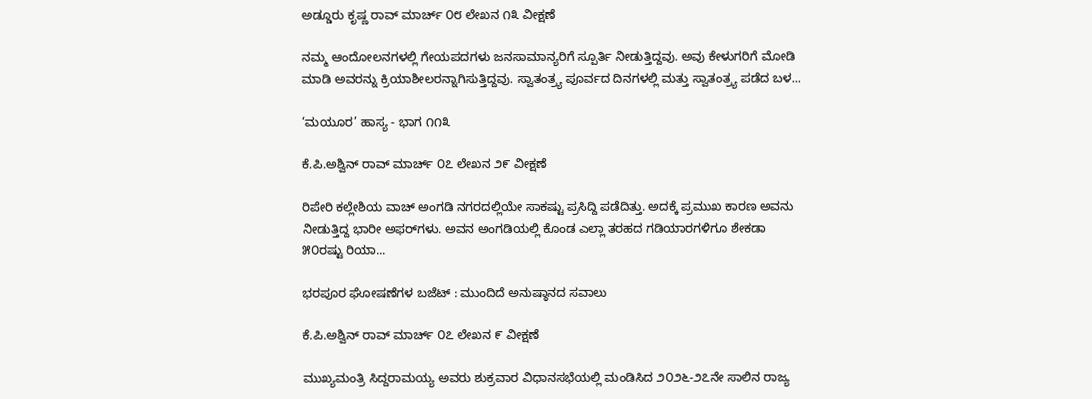ಅಡ್ಡೂರು ಕೃಷ್ಣ ರಾವ್ ಮಾರ್ಚ್ ೦೮ ಲೇಖನ ೧೩ ವೀಕ್ಷಣೆ

ನಮ್ಮ ಆಂದೋಲನಗಳಲ್ಲಿ ಗೇಯಪದಗಳು ಜನಸಾಮಾನ್ಯರಿಗೆ ಸ್ಪೂರ್ತಿ ನೀಡುತ್ತಿದ್ದವು. ಅವು ಕೇಳುಗರಿಗೆ ಮೋಡಿ ಮಾಡಿ ಅವರನ್ನು ಕ್ರಿಯಾಶೀಲರನ್ನಾಗಿಸುತ್ತಿದ್ದವು. ಸ್ವಾತಂತ್ರ್ಯ ಪೂರ್ವದ ದಿನಗಳಲ್ಲಿ ಮತ್ತು ಸ್ವಾತಂತ್ರ್ಯ ಪಡೆದ ಬಳ...

‘ಮಯೂರ’ ಹಾಸ್ಯ - ಭಾಗ ೧೧೩

ಕೆ.ಪಿ.ಅಶ್ವಿನ್ ರಾವ್ ಮಾರ್ಚ್ ೦೭ ಲೇಖನ ೨೯ ವೀಕ್ಷಣೆ

ರಿಪೇರಿ ಕಲ್ಲೇಶಿಯ ವಾಚ್ ಅಂಗಡಿ ನಗರದಲ್ಲಿಯೇ ಸಾಕಷ್ಟು ಪ್ರಸಿದ್ದಿ ಪಡೆದಿತ್ತು. ಅದಕ್ಕೆ ಪ್ರಮುಖ ಕಾರಣ ಅವನು ನೀಡುತ್ತಿದ್ದ ಭಾರೀ ಅಫರ್‌ಗಳು. ಅವನ ಅಂಗಡಿಯಲ್ಲಿ ಕೊಂಡ ಎಲ್ಲಾ ತರಹದ ಗಡಿಯಾರಗಳಿಗೂ ಶೇಕಡಾ ೫೦ರಷ್ಟು ರಿಯಾ...

ಭರಪೂರ ಘೋಷಣೆಗಳ ಬಜೆಟ್‌ : ಮುಂದಿದೆ ಅನುಷ್ಠಾನದ ಸವಾಲು

ಕೆ.ಪಿ.ಅಶ್ವಿನ್ ರಾವ್ ಮಾರ್ಚ್ ೦೭ ಲೇಖನ ೯ ವೀಕ್ಷಣೆ

ಮುಖ್ಯಮಂತ್ರಿ ಸಿದ್ದರಾಮಯ್ಯ ಅವರು ಶುಕ್ರವಾರ ವಿಧಾನಸಭೆಯಲ್ಲಿ ಮಂಡಿಸಿದ ೨೦೨೬-೨೭ನೇ ಸಾಲಿನ ರಾಜ್ಯ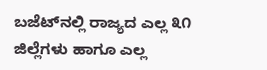ಬಜೆಟ್‌ನಲ್ಲಿ ರಾಜ್ಯದ ಎಲ್ಲ ೩೧ ಜಿಲ್ಲೆಗಳು ಹಾಗೂ ಎಲ್ಲ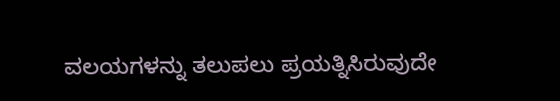ವಲಯಗಳನ್ನು ತಲುಪಲು ಪ್ರಯತ್ನಿಸಿರುವುದೇ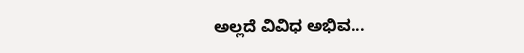ಅಲ್ಲದೆ ವಿವಿಧ ಅಭಿವ...